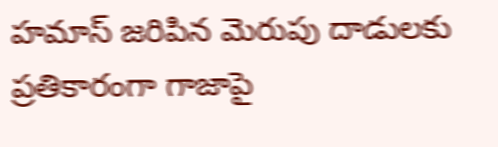హమాస్ జరిపిన మెరుపు దాడులకు ప్రతికారంగా గాజాపై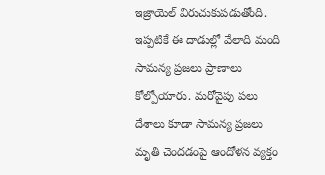ఇజ్రాయెల్ విరుచుకుపడుతోంది. ఇప్పటికే ఈ దాడుల్లో వేలాది మంది సామన్య ప్రజలు ప్రాణాలు కోల్పోయారు. మరోవైపు పలు దేశాలు కూడా సామన్య ప్రజలు మృతి చెందడంపై ఆందోళన వ్యక్తం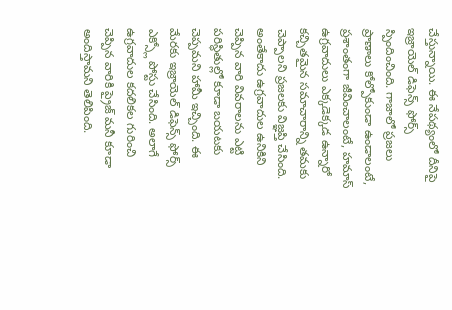చేస్తున్నాయి. ఈ నేపథ్యంలో దీనిపై ఇజ్రాయెల్ డిఫెన్స్ ఫోర్స్ స్పిందించింది. గాజాలో ప్రజలు ప్రాణాలు కోల్పోకుండా ఉండాలంటే, ప్రశాంతంగా జీవించాలంటే, హమాస్ ఉగ్రవాదులు ఎక్కడెక్కడ ఉన్నారో కచ్చితమైన సమాచారాన్ని తమకు చెప్పాలని ప్రజలకు విజ్ఞప్తి చేసింది. అంతేకాదు ఉగ్రవాదుల ఉనికిని చెప్పిన వారి వివరాలను ఎట్టి పరిస్థితుల్లో కూడా బయటకు చెప్పమని హామీ ఇచ్చింది. ఈ మేరకు ఇజ్రాయెల్ డిఫెన్స్ ఫోర్స్ ఎక్స్లో పోస్టు చేసింది. అలాగే ఉగ్రవాదుల కదలికల గురించి చెప్పిన వారికి ప్రైజ్ మనీ కూడా అందిస్తామని తెలిపింది.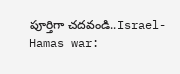పూర్తిగా చదవండి..Israel-Hamas war: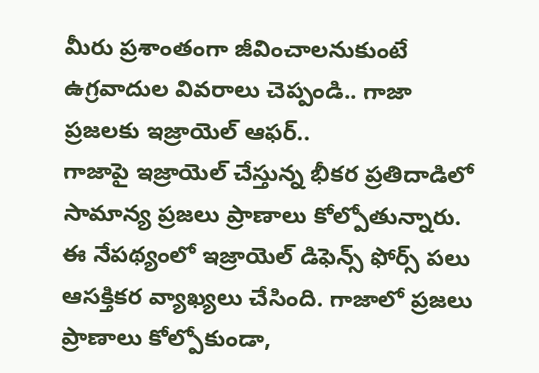మీరు ప్రశాంతంగా జీవించాలనుకుంటే ఉగ్రవాదుల వివరాలు చెప్పండి.. గాజా ప్రజలకు ఇజ్రాయెల్ ఆఫర్..
గాజాపై ఇజ్రాయెల్ చేస్తున్న భీకర ప్రతిదాడిలో సామాన్య ప్రజలు ప్రాణాలు కోల్పోతున్నారు. ఈ నేపథ్యంలో ఇజ్రాయెల్ డిఫెన్స్ ఫోర్స్ పలు ఆసక్తికర వ్యాఖ్యలు చేసింది. గాజాలో ప్రజలు ప్రాణాలు కోల్పోకుండా,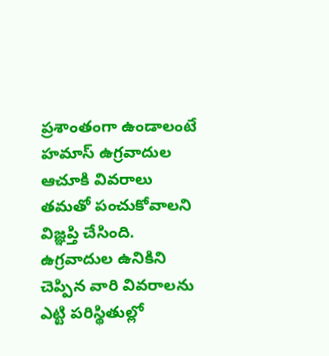ప్రశాంతంగా ఉండాలంటే హమాస్ ఉగ్రవాదుల ఆచూకి వివరాలు తమతో పంచుకోవాలని విజ్ఞప్తి చేసింది. ఉగ్రవాదుల ఉనికిని చెప్పిన వారి వివరాలను ఎట్టి పరిస్థితుల్లో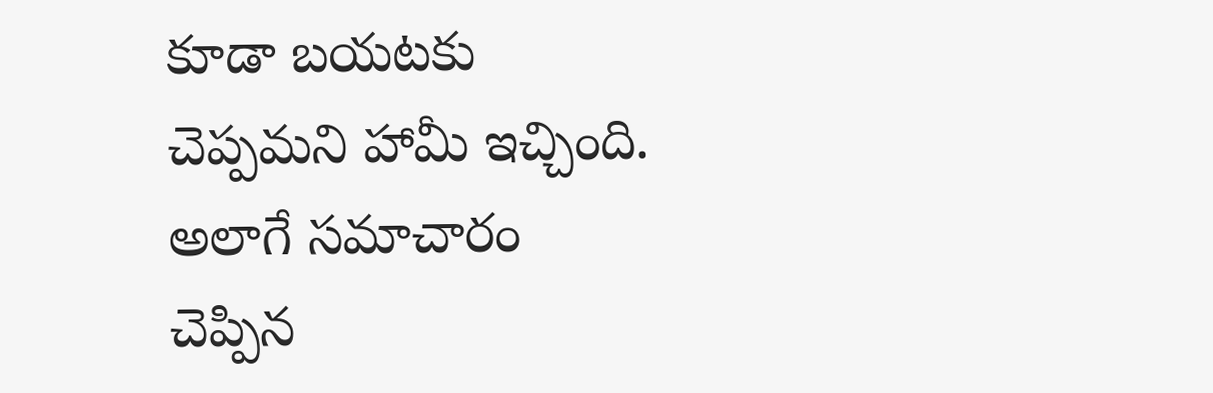కూడా బయటకు చెప్పమని హామీ ఇచ్చింది. అలాగే సమాచారం చెప్పిన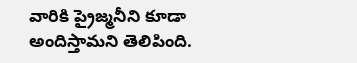వారికి ప్రైజ్మనీని కూడా అందిస్తామని తెలిపింది.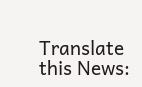Translate this News: